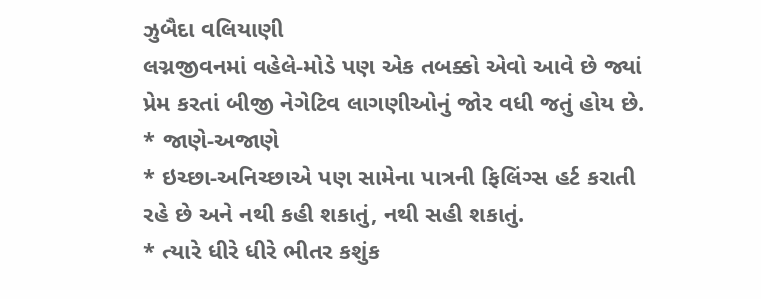ઝુબૈદા વલિયાણી
લગ્નજીવનમાં વહેલે-મોડે પણ એક તબક્કો એવો આવે છે જ્યાં પ્રેમ કરતાં બીજી નેગેટિવ લાગણીઓનું જોર વધી જતું હોય છે.
* જાણે-અજાણે
* ઇચ્છા-અનિચ્છાએ પણ સામેના પાત્રની ફિલિંગ્સ હર્ટ કરાતી રહે છે અને નથી કહી શકાતું, નથી સહી શકાતું.
* ત્યારે ધીરે ધીરે ભીતર કશુંક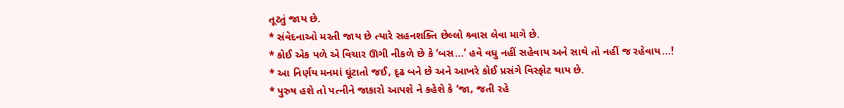તૂટતું જાય છે.
* સંવેદનાઓ મરતી જાય છે ત્યારે સહનશક્તિ છેલ્લો શ્ર્વાસ લેવા માગે છે.
* કોઈ એક પળે એ વિચાર ઊગી નીકળે છે કે ‘બસ...’ હવે વધુ નહીં સહેવાય અને સાથે તો નહીં જ રહેવાય...!
* આ નિર્ણય મનમાં ઘૂંટાતો જઈ, દૃઢ બને છે અને આખરે કોઈ પ્રસંગે વિસ્ફોટ થાય છે.
* પુરુષ હશે તો પત્નીને જાકારો આપશે ને કહેશે કે ‘જા, જતી રહે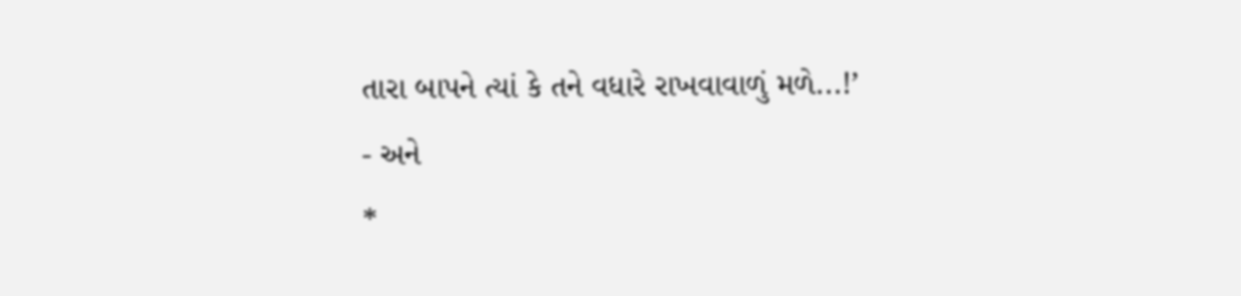તારા બાપને ત્યાં કે તને વધારે રાખવાવાળું મળે...!’
- અને
*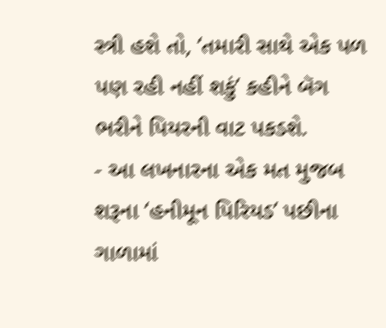સ્ત્રી હશે તો, ‘તમારી સાથે એક પળ પણ રહી નહીં શકું’ કહીને બૅગ ભરીને પિયરની વાટ પકડશે.
- આ લખનારના એક મત મુજબ શરૂના ‘હનીમૂન પિરિયડ’ પછીના ગાળામાં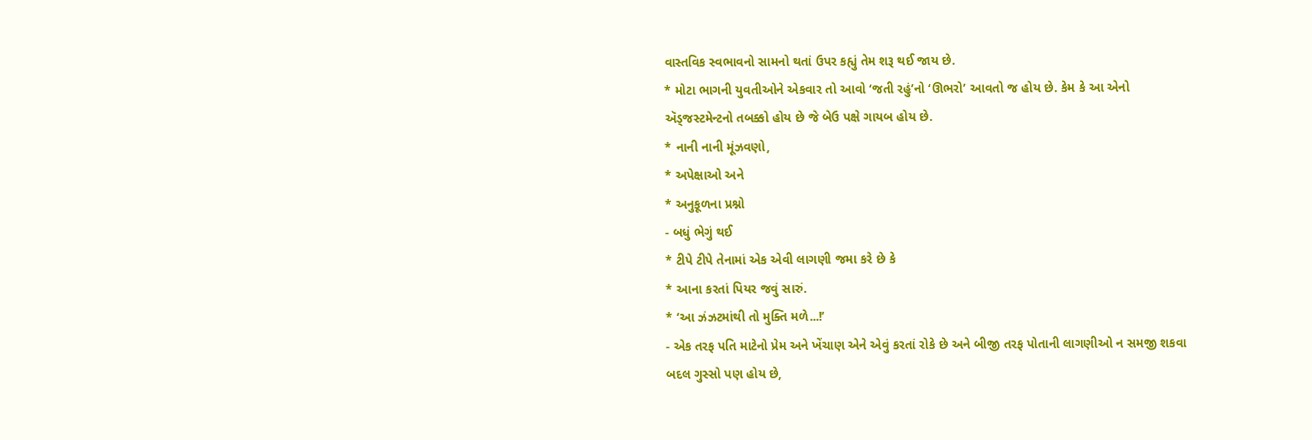વાસ્તવિક સ્વભાવનો સામનો થતાં ઉપર કહ્યું તેમ શરૂ થઈ જાય છે.
* મોટા ભાગની યુવતીઓને એકવાર તો આવો ‘જતી રહું’નો ‘ઊભરો’ આવતો જ હોય છે. કેમ કે આ એનો ઍડ્જસ્ટમેન્ટનો તબક્કો હોય છે જે બેઉ પક્ષે ગાયબ હોય છે.
* નાની નાની મૂંઝવણો,
* અપેક્ષાઓ અને
* અનુકૂળના પ્રશ્નો
- બધું ભેગું થઈ
* ટીપે ટીપે તેનામાં એક એવી લાગણી જમા કરે છે કે
* આના કરતાં પિયર જવું સારું.
* ‘આ ઝંઝટમાંથી તો મુક્તિ મળે...!’
- એક તરફ પતિ માટેનો પ્રેમ અને ખેંચાણ એને એવું કરતાં રોકે છે અને બીજી તરફ પોતાની લાગણીઓ ન સમજી શકવા બદલ ગુસ્સો પણ હોય છે,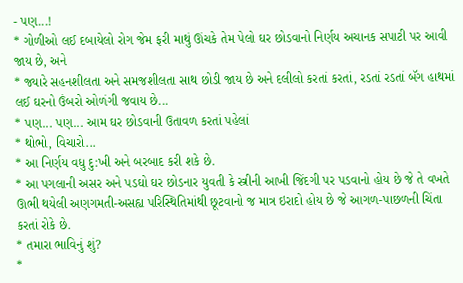- પણ...!
* ગોળીઓ લઈ દબાયેલો રોગ જેમ ફરી માથું ઊંચકે તેમ પેલો ઘર છોડવાનો નિર્ણય અચાનક સપાટી પર આવી જાય છે, અને
* જ્યારે સહનશીલતા અને સમજશીલતા સાથ છોડી જાય છે અને દલીલો કરતાં કરતાં, રડતાં રડતાં બૅગ હાથમાં લઈ ઘરનો ઉંબરો ઓળંગી જવાય છે...
* પણ... પણ... આમ ઘર છોડવાની ઉતાવળ કરતાં પહેલાં
* થોભો, વિચારો...
* આ નિર્ણય વધુ દુ:ખી અને બરબાદ કરી શકે છે.
* આ પગલાની અસર અને પડઘો ઘર છોડનાર યુવતી કે સ્ત્રીની આખી જિંદગી પર પડવાનો હોય છે જે તે વખતે ઊભી થયેલી અણગમતી-અસહ્ય પરિસ્થિતિમાંથી છૂટવાનો જ માત્ર ઇરાદો હોય છે જે આગળ-પાછળની ચિંતા કરતાં રોકે છે.
* તમારા ભાવિનું શું?
*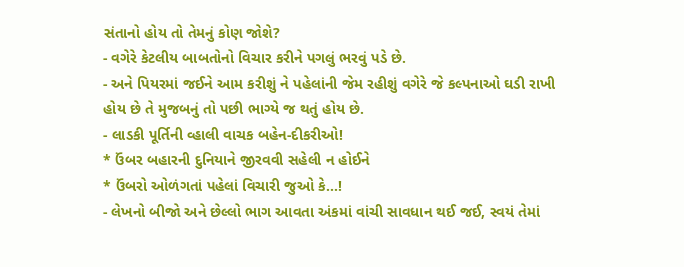સંતાનો હોય તો તેમનું કોણ જોશે?
- વગેરે કેટલીય બાબતોનો વિચાર કરીને પગલું ભરવું પડે છે.
- અને પિયરમાં જઈને આમ કરીશું ને પહેલાંની જેમ રહીશું વગેરે જે કલ્પનાઓ ઘડી રાખી હોય છે તે મુજબનું તો પછી ભાગ્યે જ થતું હોય છે.
- લાડકી પૂર્તિની વ્હાલી વાચક બહેન-દીકરીઓ!
* ઉંબર બહારની દુનિયાને જીરવવી સહેલી ન હોઈને
* ઉંબરો ઓળંગતાં પહેલાં વિચારી જુઓ કે...!
- લેખનો બીજો અને છેલ્લો ભાગ આવતા અંકમાં વાંચી સાવધાન થઈ જઈ, સ્વયં તેમાં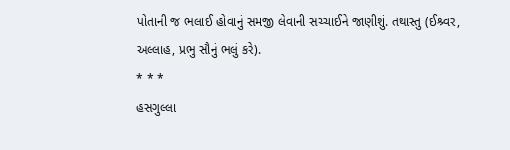પોતાની જ ભલાઈ હોવાનું સમજી લેવાની સચ્ચાઈને જાણીશું. તથાસ્તુ (ઈશ્ર્વર, અલ્લાહ, પ્રભુ સૌનું ભલું કરે).
* * *
હસગુલ્લા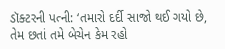ડૉક્ટરની પત્ની: ‘તમારો દર્દી સાજો થઈ ગયો છે, તેમ છતાં તમે બેચેન કેમ રહો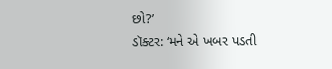છો?’
ડૉક્ટર: ‘મને એ ખબર પડતી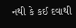નથી કે કઈ દવાથી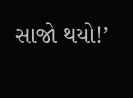સાજો થયો!’